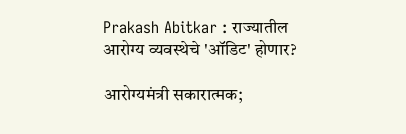Prakash Abitkar : राज्यातील आरोग्य व्यवस्थेचे 'ऑडिट' होणार?

आरोग्यमंत्री सकारात्मक;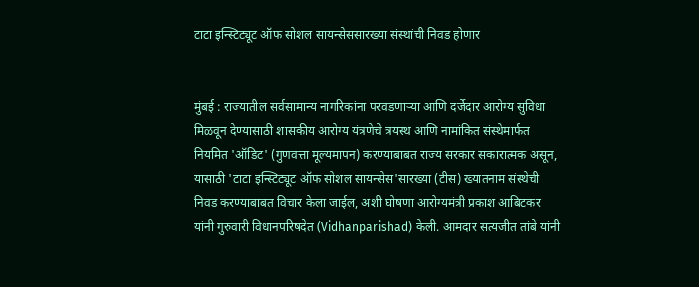टाटा इन्स्टिट्यूट ऑफ सोशल सायन्सेससारख्या संस्थांची निवड होणार


मुंबई : राज्यातील सर्वसामान्य नागरिकांना परवडणाऱ्या आणि दर्जेदार आरोग्य सुविधा मिळवून देण्यासाठी शासकीय आरोग्य यंत्रणेचे त्रयस्थ आणि नामांकित संस्थेमार्फत नियमित 'ऑडिट' (गुणवत्ता मूल्यमापन) करण्याबाबत राज्य सरकार सकारात्मक असून, यासाठी 'टाटा इन्स्टिट्यूट ऑफ सोशल सायन्सेस'सारख्या (टीस) ख्यातनाम संस्थेची निवड करण्याबाबत विचार केला जाईल, अशी घोषणा आरोग्यमंत्री प्रकाश आबिटकर यांनी गुरुवारी विधानपरिषदेत (Vidhanparishad) केली. आमदार सत्यजीत तांबे यांनी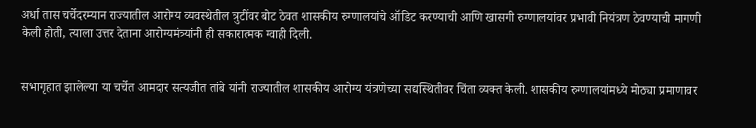अर्धा तास चर्चेदरम्यान राज्यातील आरोग्य व्यवस्थेतील त्रुटींवर बोट ठेवत शासकीय रुग्णालयांचे ऑडिट करण्याची आणि खासगी रुग्णालयांवर प्रभावी नियंत्रण ठेवण्याची मागणी केली होती, त्याला उत्तर देताना आरोग्यमंत्र्यांनी ही सकारात्मक ग्वाही दिली.


सभागृहात झालेल्या या चर्चेत आमदार सत्यजीत तांबे यांनी राज्यातील शासकीय आरोग्य यंत्रणेच्या सद्यस्थितीवर चिंता व्यक्त केली. शासकीय रुग्णालयांमध्ये मोठ्या प्रमाणावर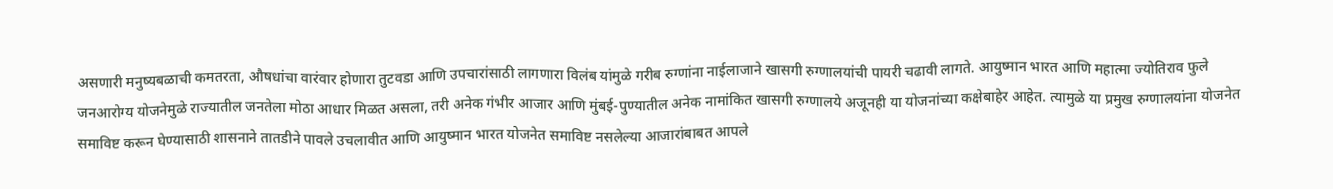असणारी मनुष्यबळाची कमतरता, औषधांचा वारंवार होणारा तुटवडा आणि उपचारांसाठी लागणारा विलंब यांमुळे गरीब रुग्णांना नाईलाजाने खासगी रुग्णालयांची पायरी चढावी लागते. आयुष्मान भारत आणि महात्मा ज्योतिराव फुले जनआरोग्य योजनेमुळे राज्यातील जनतेला मोठा आधार मिळत असला, तरी अनेक गंभीर आजार आणि मुंबई-पुण्यातील अनेक नामांकित खासगी रुग्णालये अजूनही या योजनांच्या कक्षेबाहेर आहेत. त्यामुळे या प्रमुख रुग्णालयांना योजनेत समाविष्ट करून घेण्यासाठी शासनाने तातडीने पावले उचलावीत आणि आयुष्मान भारत योजनेत समाविष्ट नसलेल्या आजारांबाबत आपले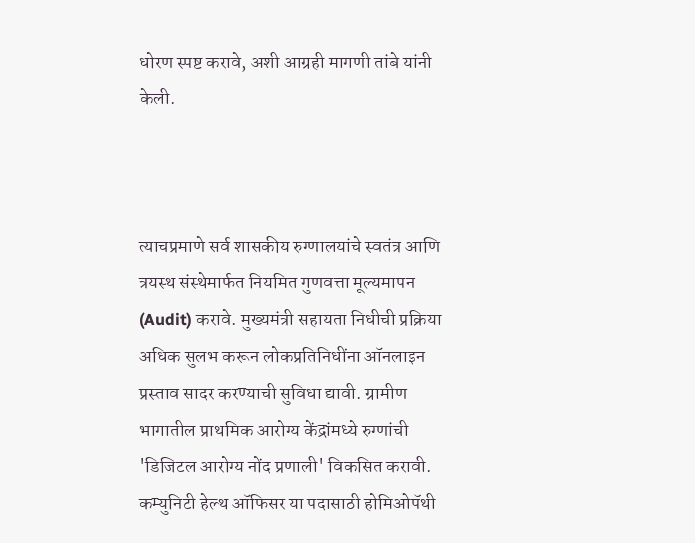धोरण स्पष्ट करावे, अशी आग्रही मागणी तांबे यांनी केली.



त्याचप्रमाणे सर्व शासकीय रुग्णालयांचे स्वतंत्र आणि त्रयस्थ संस्थेमार्फत नियमित गुणवत्ता मूल्यमापन (Audit) करावे. मुख्यमंत्री सहायता निधीची प्रक्रिया अधिक सुलभ करून लोकप्रतिनिधींना ऑनलाइन प्रस्ताव सादर करण्याची सुविधा द्यावी. ग्रामीण भागातील प्राथमिक आरोग्य केंद्रांमध्ये रुग्णांची 'डिजिटल आरोग्य नोंद प्रणाली' विकसित करावी. कम्युनिटी हेल्थ ऑफिसर या पदासाठी होमिओपॅथी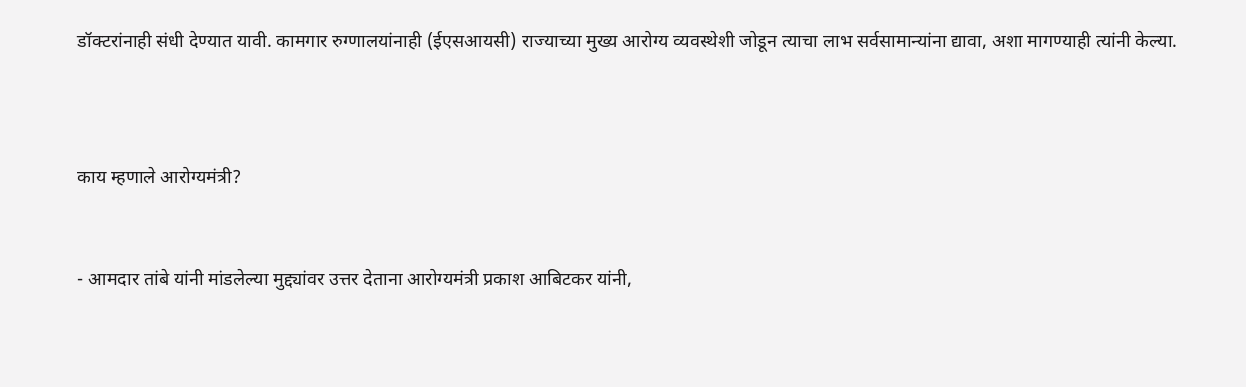डॉक्टरांनाही संधी देण्यात यावी. कामगार रुग्णालयांनाही (ईएसआयसी) राज्याच्या मुख्य आरोग्य व्यवस्थेशी जोडून त्याचा लाभ सर्वसामान्यांना द्यावा, अशा मागण्याही त्यांनी केल्या.



काय म्हणाले आरोग्यमंत्री?


- आमदार तांबे यांनी मांडलेल्या मुद्द्यांवर उत्तर देताना आरोग्यमंत्री प्रकाश आबिटकर यांनी,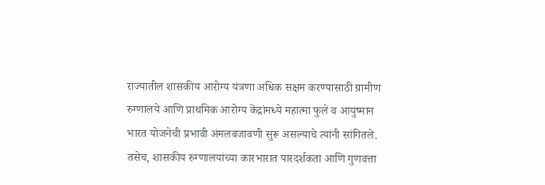राज्यातील शासकीय आरोग्य यंत्रणा अधिक सक्षम करण्यासाठी ग्रामीण रुग्णालये आणि प्राथमिक आरोग्य केंद्रांमध्ये महात्मा फुले व आयुष्मान भारत योजनेची प्रभावी अंमलबजावणी सुरू असल्याचे त्यांनी सांगितले. तसेच, शासकीय रुग्णालयांच्या कारभारात पारदर्शकता आणि गुणवत्ता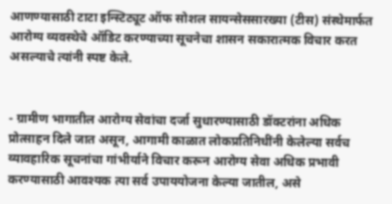आणण्यासाठी टाटा इन्स्टिट्यूट ऑफ सोशल सायन्सेससारख्या (टीस) संस्थेमार्फत आरोग्य व्यवस्थेचे ऑडिट करण्याच्या सूचनेचा शासन सकारात्मक विचार करत असल्याचे त्यांनी स्पष्ट केले.


- ग्रामीण भागातील आरोग्य सेवांचा दर्जा सुधारण्यासाठी डॉक्टरांना अधिक प्रोत्साहन दिले जात असून, आगामी काळात लोकप्रतिनिधींनी केलेल्या सर्वच व्यावहारिक सूचनांचा गांभीर्याने विचार करून आरोग्य सेवा अधिक प्रभावी करण्यासाठी आवश्यक त्या सर्व उपाययोजना केल्या जातील, असे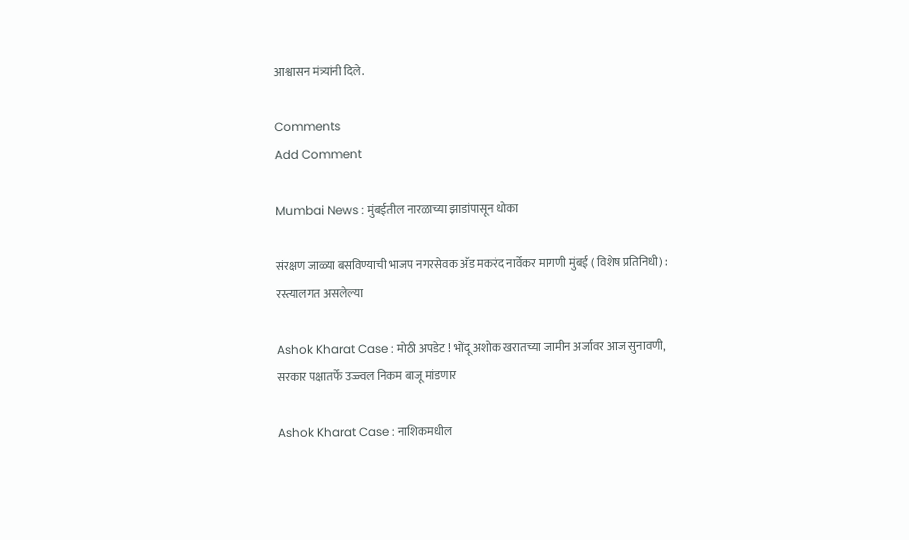आश्वासन मंत्र्यांनी दिले.

Comments
Add Comment

Mumbai News : मुंबईतील नारळाच्या झाडांपासून धोका

संरक्षण जाळ्या बसविण्याची भाजप नगरसेवक अ‍ॅड मकरंद नार्वेकर मागणी मुंबई ( विशेष प्रतिनिधी) : रस्त्यालगत असलेल्या

Ashok Kharat Case : मोठी अपडेट ! भोंदू अशोक खरातच्या जामीन अर्जावर आज सुनावणी, सरकार पक्षातर्फे उज्ज्वल निकम बाजू मांडणार

Ashok Kharat Case : नाशिकमधील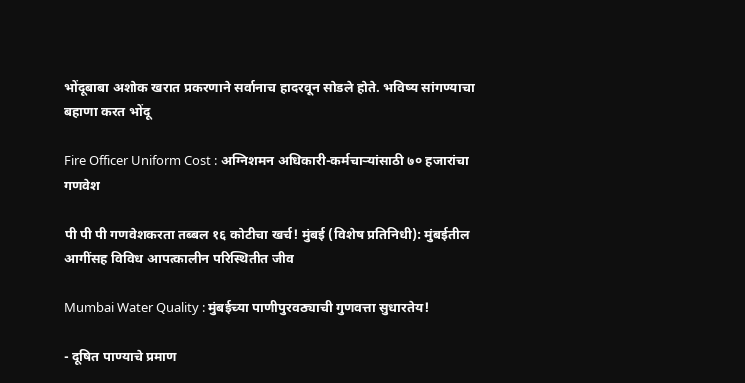भोंदूबाबा अशोक खरात प्रकरणाने सर्वानाच हादरवून सोडले होते. भविष्य सांगण्याचा बहाणा करत भोंदू

Fire Officer Uniform Cost : अग्निशमन अधिकारी-कर्मचाऱ्यांसाठी ७० हजारांचा गणवेश

पी पी पी गणवेशकरता तब्बल १६ कोटीचा खर्च! मुंबई (विशेष प्रतिनिधी): मुंबईतील आगींसह विविध आपत्कालीन परिस्थितीत जीव

Mumbai Water Quality : मुंबईच्या पाणीपुरवठ्याची गुणवत्ता सुधारतेय!

- दूषित पाण्याचे प्रमाण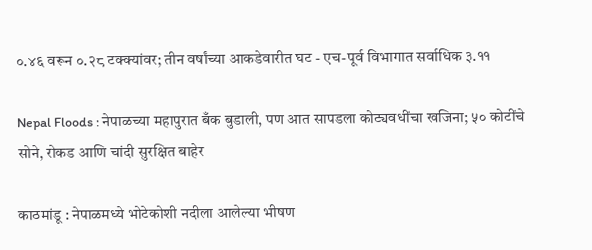०.४६ वरून ०.२८ टक्क्यांवर; तीन वर्षांच्या आकडेवारीत घट - एच-पूर्व विभागात सर्वाधिक ३.११

Nepal Floods : नेपाळच्या महापुरात बँक बुडाली, पण आत सापडला कोट्यवधींचा खजिना; ५० कोटींचे सोने, रोकड आणि चांदी सुरक्षित बाहेर

काठमांडू : नेपाळमध्ये भोटेकोशी नदीला आलेल्या भीषण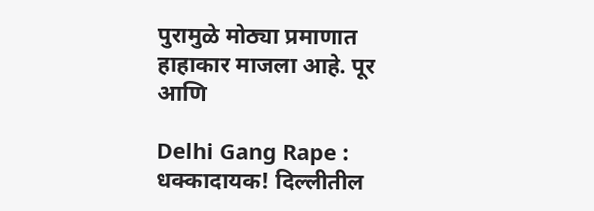पुरामुळे मोठ्या प्रमाणात हाहाकार माजला आहे. पूर आणि

Delhi Gang Rape : धक्कादायक! दिल्लीतील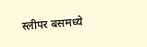स्लीपर बसमध्ये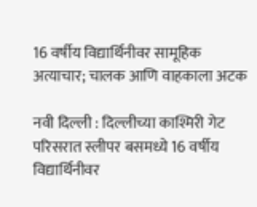16 वर्षीय विद्यार्थिनीवर सामूहिक अत्याचार; चालक आणि वाहकाला अटक

नवी दिल्ली : दिल्लीच्या काश्मिरी गेट परिसरात स्लीपर बसमध्ये 16 वर्षीय विद्यार्थिनीवर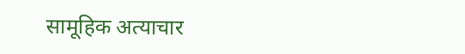सामूहिक अत्याचार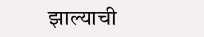झाल्याची